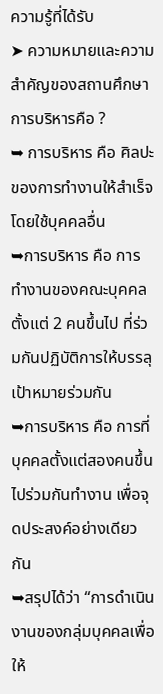ความรู้ที่ได้รับ
➤ ความหมายและความสำคัญของสถานศึกษา
การบริหารคือ ?
➥ การบริหาร คือ ศิลปะของการทำงานให้สำเร็จโดยใช้บุคคลอื่น
➥การบริหาร คือ การทำงานของคณะบุคคล ตั้งแต่ 2 คนขึ้นไป ที่ร่วมกันปฏิบัติการให้บรรลุเป้าหมายร่วมกัน
➥การบริหาร คือ การที่บุคคลตั้งแต่สองคนขึ้นไปร่วมกันทำงาน เพื่อจุดประสงค์อย่างเดียวกัน
➥สรุปได้ว่า “การดำเนินงานของกลุ่มบุคคลเพื่อให้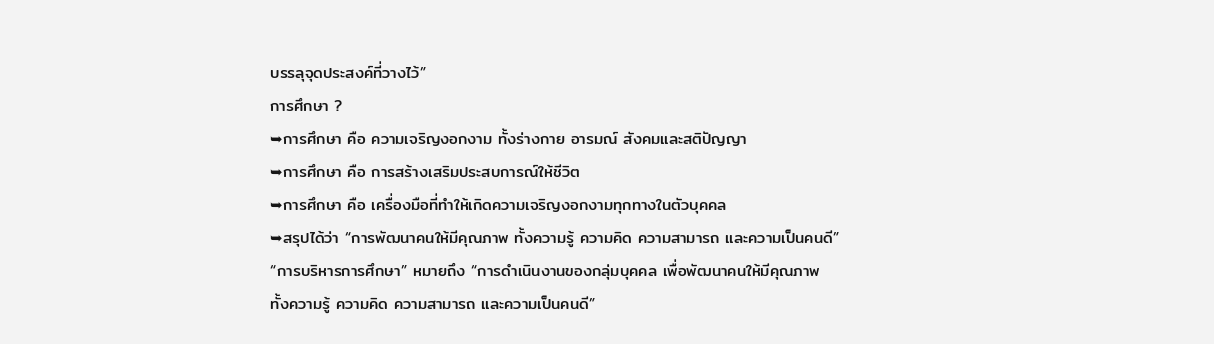บรรลุจุดประสงค์ที่วางไว้”
การศึกษา ?
➥การศึกษา คือ ความเจริญงอกงาม ทั้งร่างกาย อารมณ์ สังคมและสติปัญญา
➥การศึกษา คือ การสร้างเสริมประสบการณ์ให้ชีวิต
➥การศึกษา คือ เครื่องมือที่ทำให้เกิดความเจริญงอกงามทุกทางในตัวบุคคล
➥สรุปได้ว่า “การพัฒนาคนให้มีคุณภาพ ทั้งความรู้ ความคิด ความสามารถ และความเป็นคนดี”
“การบริหารการศึกษา” หมายถึง “การดำเนินงานของกลุ่มบุคคล เพื่อพัฒนาคนให้มีคุณภาพ
ทั้งความรู้ ความคิด ความสามารถ และความเป็นคนดี”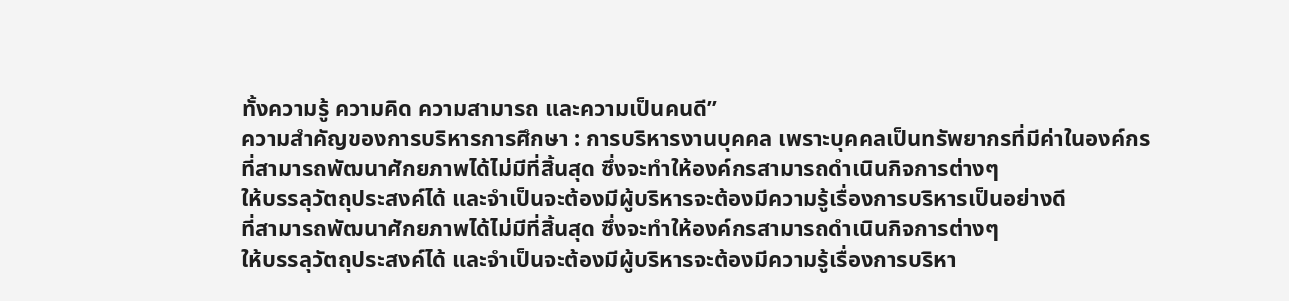ทั้งความรู้ ความคิด ความสามารถ และความเป็นคนดี”
ความสำคัญของการบริหารการศึกษา : การบริหารงานบุคคล เพราะบุคคลเป็นทรัพยากรที่มีค่าในองค์กร
ที่สามารถพัฒนาศักยภาพได้ไม่มีที่สิ้นสุด ซึ่งจะทำให้องค์กรสามารถดำเนินกิจการต่างๆ
ให้บรรลุวัตถุประสงค์ได้ และจำเป็นจะต้องมีผู้บริหารจะต้องมีความรู้เรื่องการบริหารเป็นอย่างดี
ที่สามารถพัฒนาศักยภาพได้ไม่มีที่สิ้นสุด ซึ่งจะทำให้องค์กรสามารถดำเนินกิจการต่างๆ
ให้บรรลุวัตถุประสงค์ได้ และจำเป็นจะต้องมีผู้บริหารจะต้องมีความรู้เรื่องการบริหา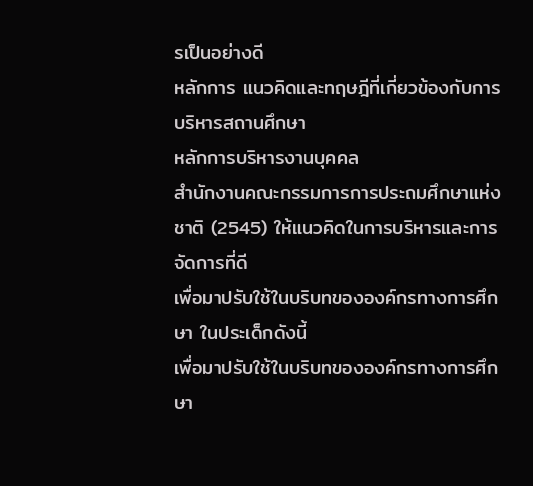รเป็นอย่างดี
หลักการ แนวคิดและทฤษฎีที่เกี่ยวข้องกับการบริหารสถานศึกษา
หลักการบริหารงานบุคคล
สำนักงานคณะกรรมการการประถมศึกษาแห่งชาติ (2545) ให้แนวคิดในการบริหารและการจัดการที่ดี
เพื่อมาปรับใช้ในบริบทขององค์กรทางการศึกษา ในประเด็กดังนี้
เพื่อมาปรับใช้ในบริบทขององค์กรทางการศึกษา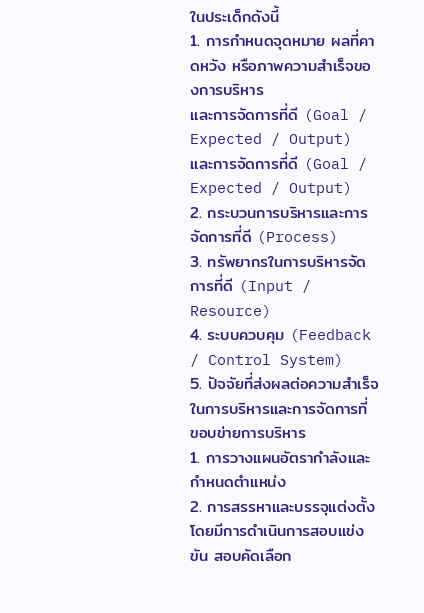ในประเด็กดังนี้
1. การกำหนดจุดหมาย ผลที่คาดหวัง หรือภาพความสำเร็จของการบริหาร
และการจัดการที่ดี (Goal / Expected / Output)
และการจัดการที่ดี (Goal / Expected / Output)
2. กระบวนการบริหารและการจัดการที่ดี (Process)
3. ทรัพยากรในการบริหารจัดการที่ดี (Input / Resource)
4. ระบบควบคุม (Feedback / Control System)
5. ปัจจัยที่ส่งผลต่อความสำเร็จในการบริหารและการจัดการที่
ขอบข่ายการบริหาร
1. การวางแผนอัตรากำลังและกำหนดตำแหน่ง
2. การสรรหาและบรรจุแต่งตั้ง โดยมีการดำเนินการสอบแข่งขัน สอบคัดเลือก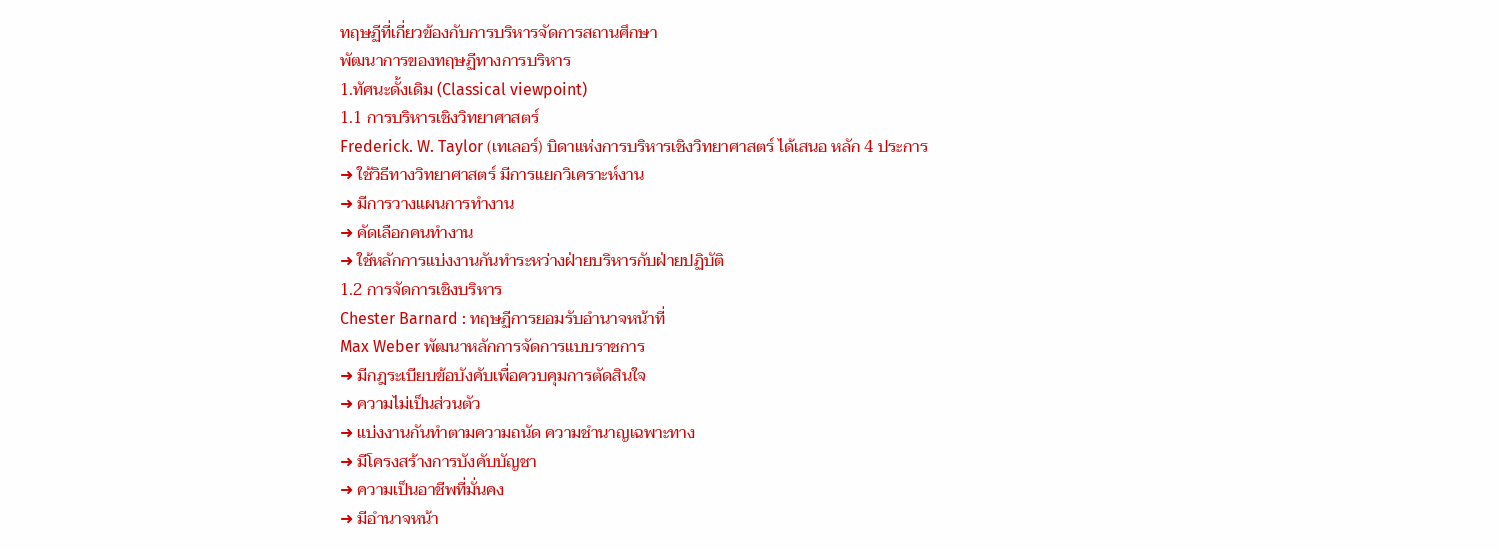ทฤษฏีที่เกี่ยวข้องกับการบริหารจัดการสถานศึกษา
พัฒนาการของทฤษฏีทางการบริหาร
1.ทัศนะดั้งเดิม (Classical viewpoint)
1.1 การบริหารเชิงวิทยาศาสตร์
Frederick. W. Taylor (เทเลอร์) บิดาแห่งการบริหารเชิงวิทยาศาสตร์ ได้เสนอ หลัก 4 ประการ
➜ ใช้วิธีทางวิทยาศาสตร์ มีการแยกวิเคราะห์งาน
➜ มีการวางแผนการทำงาน
➜ คัดเลือกคนทำงาน
➜ ใช้หลักการแบ่งงานกันทำระหว่างฝ่ายบริหารกับฝ่ายปฏิบัติ
1.2 การจัดการเชิงบริหาร
Chester Barnard : ทฤษฏีการยอมรับอำนาจหน้าที่
Max Weber พัฒนาหลักการจัดการแบบราชการ
➜ มีกฎระเบียบข้อบังคับเพื่อควบคุมการตัดสินใจ
➜ ความไม่เป็นส่วนตัว
➜ แบ่งงานกันทำตามความถนัด ความชำนาญเฉพาะทาง
➜ มีโครงสร้างการบังคับบัญชา
➜ ความเป็นอาชีพที่มั่นคง
➜ มีอำนาจหน้า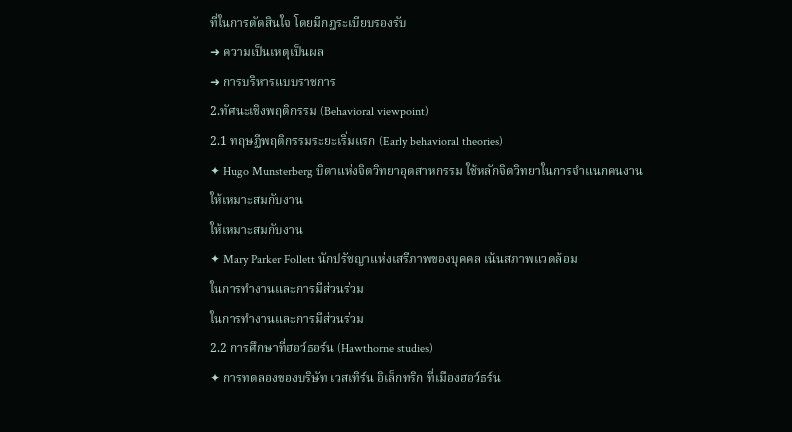ที่ในการตัดสินใจ โดยมีกฎระเบียบรองรับ
➜ ความเป็นเหตุเป็นผล
➜ การบริหารแบบราชการ
2.ทัศนะเชิงพฤติกรรม (Behavioral viewpoint)
2.1 ทฤษฏีพฤติกรรมระยะเริ่มแรก (Early behavioral theories)
✦ Hugo Munsterberg บิดาแห่งจิตวิทยาอุตสาหกรรม ใช้หลักจิตวิทยาในการจำแนกคนงาน
ให้เหมาะสมกับงาน
ให้เหมาะสมกับงาน
✦ Mary Parker Follett นักปรัชญาแห่งเสรีภาพของบุคคล เน้นสภาพแวดล้อม
ในการทำงานและการมีส่วนร่วม
ในการทำงานและการมีส่วนร่วม
2.2 การศึกษาที่ฮอว์ธอร์น (Hawthorne studies)
✦ การทดลองของบริษัท เวสเทิร์น อิเล็กทริก ที่เมืองฮอว์ธร์น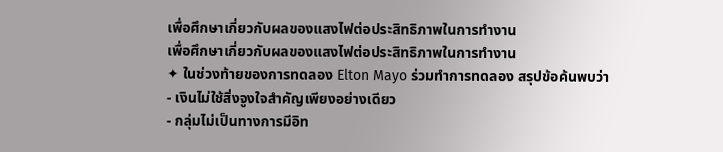เพื่อศึกษาเกี่ยวกับผลของแสงไฟต่อประสิทธิภาพในการทำงาน
เพื่อศึกษาเกี่ยวกับผลของแสงไฟต่อประสิทธิภาพในการทำงาน
✦ ในช่วงท้ายของการทดลอง Elton Mayo ร่วมทำการทดลอง สรุปข้อค้นพบว่า
- เงินไม่ใช้สิ่งจูงใจสำคัญเพียงอย่างเดียว
- กลุ่มไม่เป็นทางการมีอิท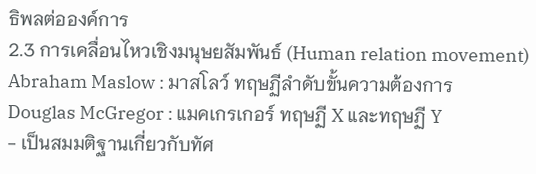ธิพลต่อองค์การ
2.3 การเคลื่อนไหวเชิงมนุษยสัมพันธ์ (Human relation movement)
Abraham Maslow : มาสโลว์ ทฤษฏีลำดับขั้นความต้องการ
Douglas McGregor : แมคเกรเกอร์ ทฤษฏี X และทฤษฏี Y
- เป็นสมมติฐานเกี่ยวกับทัศ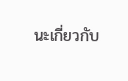นะเกี่ยวกับ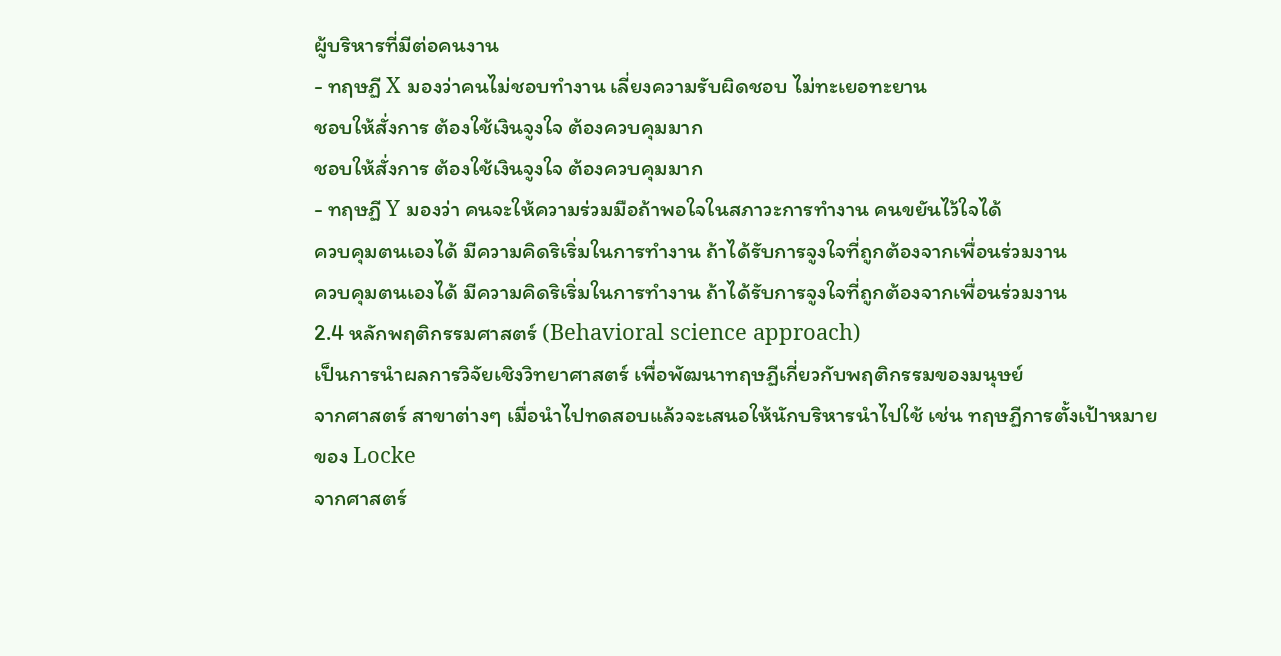ผู้บริหารที่มีต่อคนงาน
- ทฤษฏี X มองว่าคนไม่ชอบทำงาน เลี่ยงความรับผิดชอบ ไม่ทะเยอทะยาน
ชอบให้สั่งการ ต้องใช้เงินจูงใจ ต้องควบคุมมาก
ชอบให้สั่งการ ต้องใช้เงินจูงใจ ต้องควบคุมมาก
- ทฤษฏี Y มองว่า คนจะให้ความร่วมมือถ้าพอใจในสภาวะการทำงาน คนขยันไว้ใจได้
ควบคุมตนเองได้ มีความคิดริเริ่มในการทำงาน ถ้าได้รับการจูงใจที่ถูกต้องจากเพื่อนร่วมงาน
ควบคุมตนเองได้ มีความคิดริเริ่มในการทำงาน ถ้าได้รับการจูงใจที่ถูกต้องจากเพื่อนร่วมงาน
2.4 หลักพฤติกรรมศาสตร์ (Behavioral science approach)
เป็นการนำผลการวิจัยเชิงวิทยาศาสตร์ เพื่อพัฒนาทฤษฏีเกี่ยวกับพฤติกรรมของมนุษย์
จากศาสตร์ สาขาต่างๆ เมื่อนำไปทดสอบแล้วจะเสนอให้นักบริหารนำไปใช้ เช่น ทฤษฏีการตั้งเป้าหมาย
ของ Locke
จากศาสตร์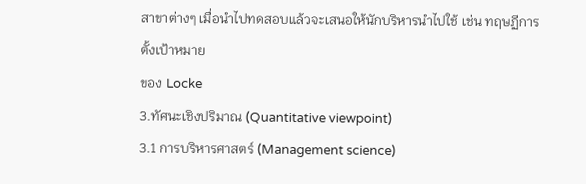สาขาต่างๆ เมื่อนำไปทดสอบแล้วจะเสนอให้นักบริหารนำไปใช้ เช่น ทฤษฏีการตั้งเป้าหมาย
ของ Locke
3.ทัศนะเชิงปริมาณ (Quantitative viewpoint)
3.1 การบริหารศาสตร์ (Management science)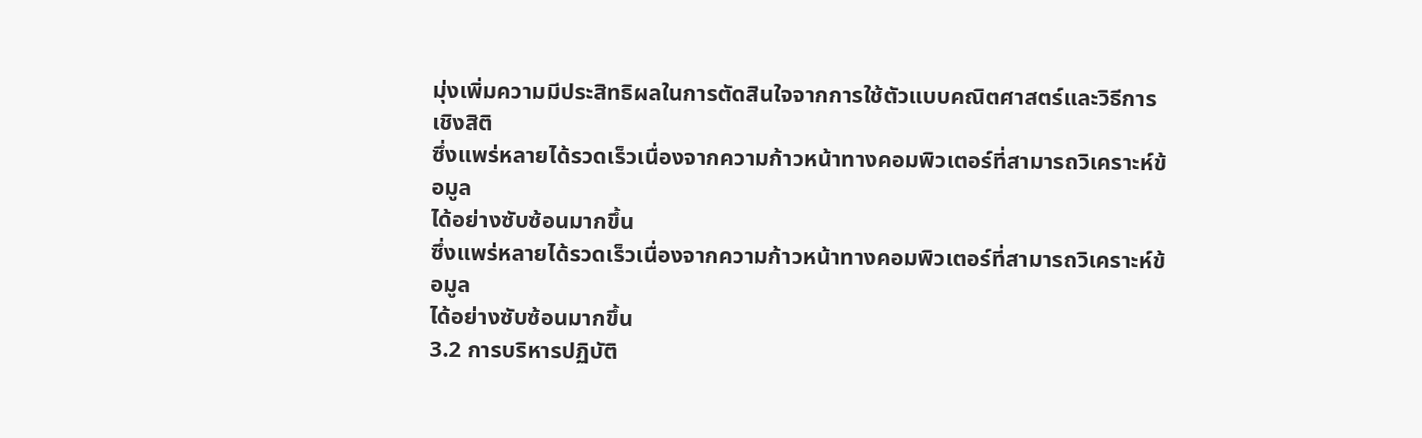มุ่งเพิ่มความมีประสิทธิผลในการตัดสินใจจากการใช้ตัวแบบคณิตศาสตร์และวิธีการเชิงสิติ
ซึ่งแพร่หลายได้รวดเร็วเนื่องจากความก้าวหน้าทางคอมพิวเตอร์ที่สามารถวิเคราะห์ข้อมูล
ได้อย่างซับซ้อนมากขึ้น
ซึ่งแพร่หลายได้รวดเร็วเนื่องจากความก้าวหน้าทางคอมพิวเตอร์ที่สามารถวิเคราะห์ข้อมูล
ได้อย่างซับซ้อนมากขึ้น
3.2 การบริหารปฏิบัติ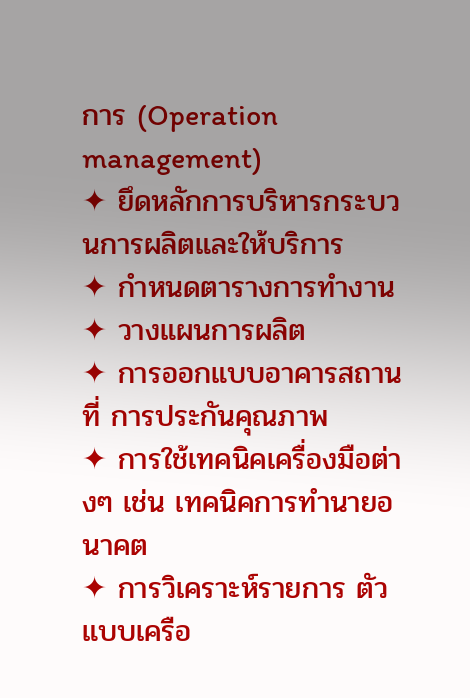การ (Operation management)
✦ ยึดหลักการบริหารกระบวนการผลิตและให้บริการ
✦ กำหนดตารางการทำงาน
✦ วางแผนการผลิต
✦ การออกแบบอาคารสถานที่ การประกันคุณภาพ
✦ การใช้เทคนิคเครื่องมือต่างๆ เช่น เทคนิคการทำนายอนาคต
✦ การวิเคราะห์รายการ ตัวแบบเครือ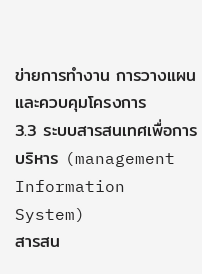ข่ายการทำงาน การวางแผนและควบคุมโครงการ
3.3 ระบบสารสนเทศเพื่อการบริหาร (management Information System)
สารสน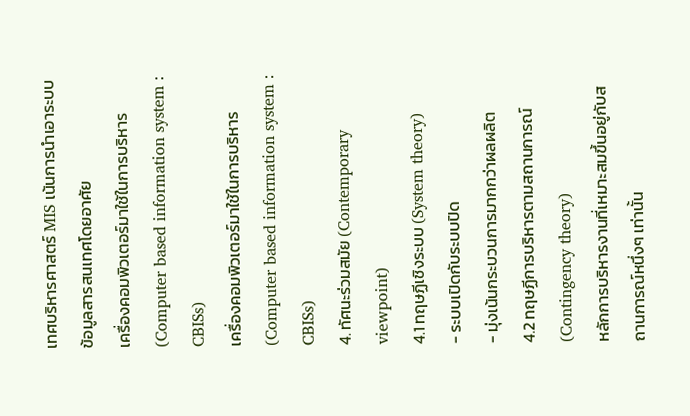เทศบริหารศาสตร์ MIS เน้นการนำเอาระบบข้อมูลสารสนเทศโดยอาศัย
เครื่องคอมพิวเตอร์มาใช้ในการบริหาร (Computer based information system : CBISs)
เครื่องคอมพิวเตอร์มาใช้ในการบริหาร (Computer based information system : CBISs)
4. ทัศนะร่วมสมัย (Contemporary viewpoint)
4.1 ทฤษฏีเชิงระบบ (System theory)
- ระบบเปิดกับระบบปิด
- มุ่งเน้นกระบวนการมากกว่าผลผลิต
4.2 ทฤษฏีการบริหารตามสถานการณ์ (Contingency theory)
หลักการบริหารงานที่เหมาะสมขึ้นอยู่กับสถานการณ์หนึ่งๆ เท่านั้น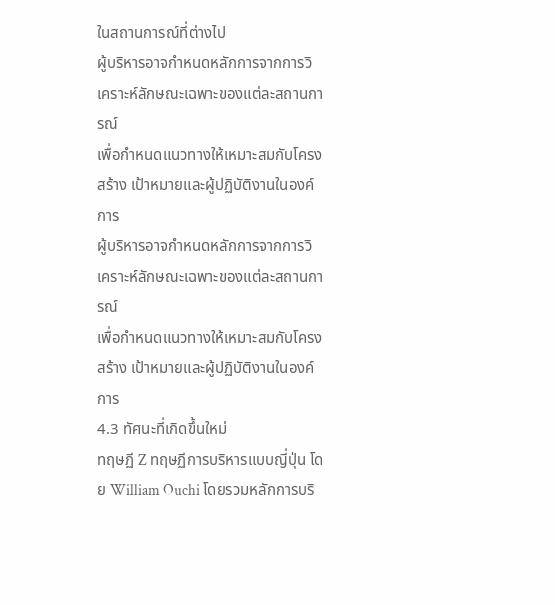ในสถานการณ์ที่ต่างไป
ผู้บริหารอาจกำหนดหลักการจากการวิเคราะห์ลักษณะเฉพาะของแต่ละสถานการณ์
เพื่อกำหนดแนวทางให้เหมาะสมกับโครงสร้าง เป้าหมายและผู้ปฏิบัติงานในองค์การ
ผู้บริหารอาจกำหนดหลักการจากการวิเคราะห์ลักษณะเฉพาะของแต่ละสถานการณ์
เพื่อกำหนดแนวทางให้เหมาะสมกับโครงสร้าง เป้าหมายและผู้ปฏิบัติงานในองค์การ
4.3 ทัศนะที่เกิดขึ้นใหม่
ทฤษฏี Z ทฤษฏีการบริหารแบบญี่ปุ่น โดย William Ouchi โดยรวมหลักการบริ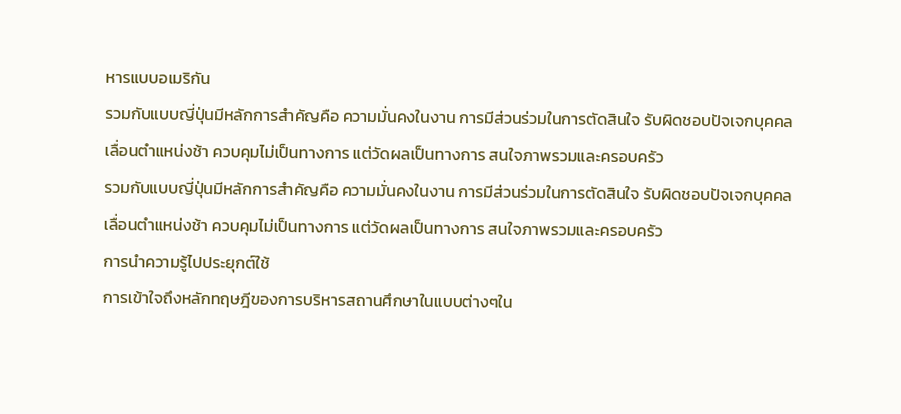หารแบบอเมริกัน
รวมกับแบบญี่ปุ่นมีหลักการสำคัญคือ ความมั่นคงในงาน การมีส่วนร่วมในการตัดสินใจ รับผิดชอบปัจเจกบุคคล
เลื่อนตำแหน่งช้า ควบคุมไม่เป็นทางการ แต่วัดผลเป็นทางการ สนใจภาพรวมและครอบครัว
รวมกับแบบญี่ปุ่นมีหลักการสำคัญคือ ความมั่นคงในงาน การมีส่วนร่วมในการตัดสินใจ รับผิดชอบปัจเจกบุคคล
เลื่อนตำแหน่งช้า ควบคุมไม่เป็นทางการ แต่วัดผลเป็นทางการ สนใจภาพรวมและครอบครัว
การนำความรู้ไปประยุกต์ใช้
การเข้าใจถึงหลักทฤษฎีของการบริหารสถานศึกษาในแบบต่างๆใน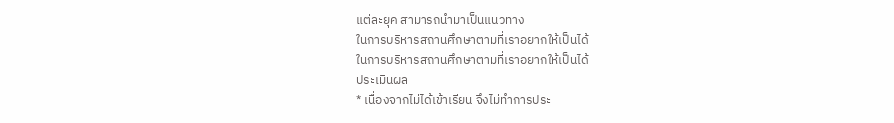แต่ละยุค สามารถนำมาเป็นแนวทาง
ในการบริหารสถานศึกษาตามที่เราอยากให้เป็นได้
ในการบริหารสถานศึกษาตามที่เราอยากให้เป็นได้
ประเมินผล
* เนื่องจากไม่ได้เข้าเรียน จึงไม่ทำการประ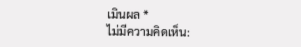เมินผล *
ไม่มีความคิดเห็น: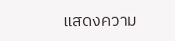แสดงความ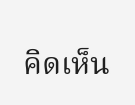คิดเห็น